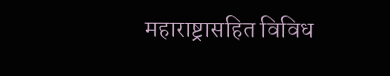महाराष्ट्रासहित विविध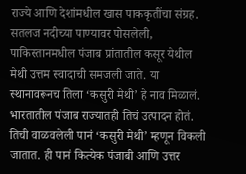राज्ये आणि देशांमधील खास पाककृतींचा संग्रह.
सतलज नदीच्या पाण्यावर पोसलेली, पाकिस्तानमधील पंजाब प्रांतातील कसूर येथील मेथी उत्तम स्वादाची समजली जाते. या स्थानावरूनच तिला ‘कसुरी मेथी’ हे नाव मिळालं. भारतातील पंजाब राज्यातही तिचं उत्पादन होतं. तिची वाळवलेली पानं ‘कसुरी मेथी’ म्हणून विकली जातात. ही पानं कित्येक पंजाबी आणि उत्तर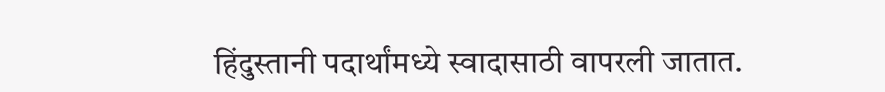हिंदुस्तानी पदार्थांमध्ये स्वादासाठी वापरली जातात.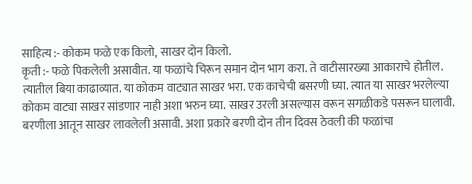साहित्य :- कोकम फळे एक किलो, साखर दोन किलो.
कृती :- फळे पिकलेली असावीत. या फळांचे चिरून समान दोन भाग करा. ते वाटीसारख्या आकाराचे होतील. त्यातील बिया काढाव्यात. या कोकम वाट्यात साखर भरा. एक काचेची बसरणी घ्या. त्यात या साखर भरलेल्या कोकम वाट्या साखर सांडणार नाही अशा भरुन घ्या. साखर उरली असल्यास वरून सगळीकडे पसरून घालावी. बरणीला आतून साखर लावलेली असावी. अशा प्रकारे बरणी दोन तीन दिवस ठेवली की फळांचा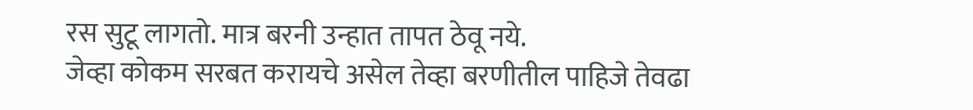रस सुटू लागतो. मात्र बरनी उन्हात तापत ठेवू नये.
जेव्हा कोकम सरबत करायचे असेल तेव्हा बरणीतील पाहिजे तेवढा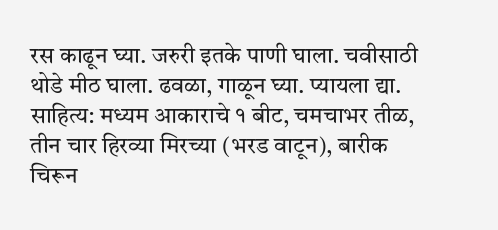रस काढून घ्या. जरुरी इतके पाणी घाला. चवीसाठी थोडे मीठ घाला. ढवळा, गाळून घ्या. प्यायला द्या.
साहित्य: मध्यम आकाराचे १ बीट, चमचाभर तीळ, तीन चार हिरव्या मिरच्या (भरड वाटून), बारीक चिरून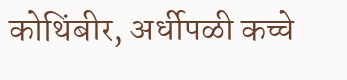कोथिंबीर, अर्धीपळी कच्चे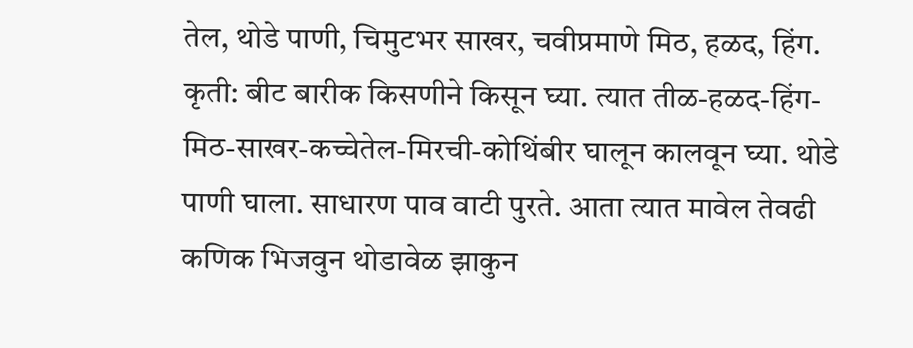तेल, थोडे पाणी, चिमुटभर साखर, चवीप्रमाणे मिठ, हळद, हिंग.
कृती: बीट बारीक किसणीने किसून घ्या. त्यात तीळ-हळद-हिंग-मिठ-साखर-कच्चेतेल-मिरची-कोथिंबीर घालून कालवून घ्या. थोडे पाणी घाला. साधारण पाव वाटी पुरते. आता त्यात मावेल तेवढी कणिक भिजवुन थोडावेळ झाकुन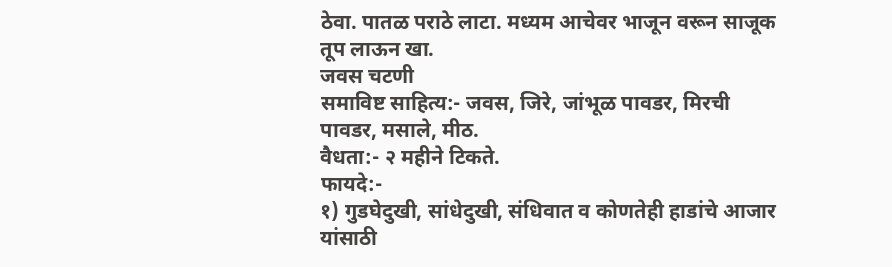ठेवा. पातळ पराठे लाटा. मध्यम आचेवर भाजून वरून साजूक तूप लाऊन खा.
जवस चटणी
समाविष्ट साहित्य:- जवस, जिरे, जांभूळ पावडर, मिरची पावडर, मसाले, मीठ.
वैधता:- २ महीने टिकते.
फायदे:-
१) गुडघेदुखी, सांधेदुखी, संधिवात व कोणतेही हाडांचे आजार यांसाठी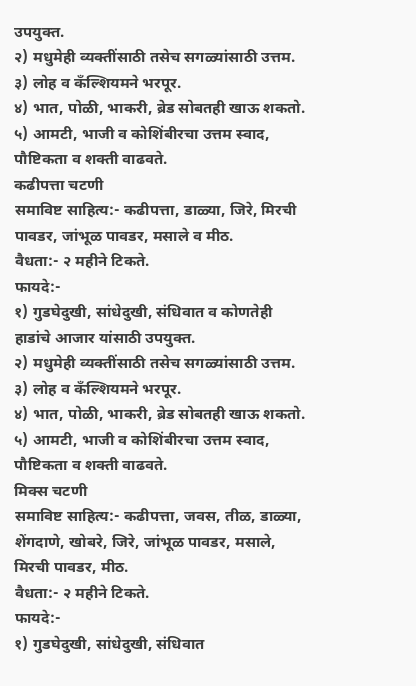उपयुक्त.
२) मधुमेही व्यक्तींसाठी तसेच सगळ्यांसाठी उत्तम.
३) लोह व कँल्शियमने भरपूर.
४) भात, पोळी, भाकरी, ब्रेड सोबतही खाऊ शकतो.
५) आमटी, भाजी व कोशिंबीरचा उत्तम स्वाद, पौष्टिकता व शक्ती वाढवते.
कढीपत्ता चटणी
समाविष्ट साहित्य:- कढीपत्ता, डाळ्या, जिरे, मिरची पावडर, जांभूळ पावडर, मसाले व मीठ.
वैधता:- २ महीने टिकते.
फायदे:-
१) गुडघेदुखी, सांधेदुखी, संधिवात व कोणतेही हाडांचे आजार यांसाठी उपयुक्त.
२) मधुमेही व्यक्तींसाठी तसेच सगळ्यांसाठी उत्तम.
३) लोह व कँल्शियमने भरपूर.
४) भात, पोळी, भाकरी, ब्रेड सोबतही खाऊ शकतो.
५) आमटी, भाजी व कोशिंबीरचा उत्तम स्वाद, पौष्टिकता व शक्ती वाढवते.
मिक्स चटणी
समाविष्ट साहित्य:- कढीपत्ता, जवस, तीळ, डाळ्या, शेंगदाणे, खोबरे, जिरे, जांभूळ पावडर, मसाले, मिरची पावडर, मीठ.
वैधता:- २ महीने टिकते.
फायदे:-
१) गुडघेदुखी, सांधेदुखी, संधिवात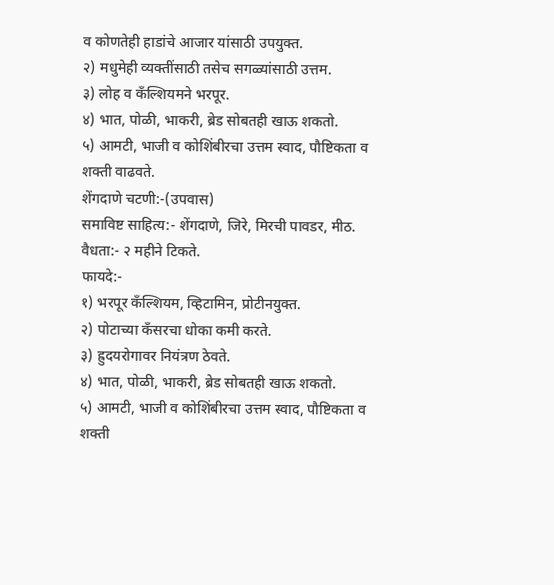व कोणतेही हाडांचे आजार यांसाठी उपयुक्त.
२) मधुमेही व्यक्तींसाठी तसेच सगळ्यांसाठी उत्तम.
३) लोह व कँल्शियमने भरपूर.
४) भात, पोळी, भाकरी, ब्रेड सोबतही खाऊ शकतो.
५) आमटी, भाजी व कोशिंबीरचा उत्तम स्वाद, पौष्टिकता व शक्ती वाढवते.
शेंगदाणे चटणी:-(उपवास)
समाविष्ट साहित्य:- शेंगदाणे, जिरे, मिरची पावडर, मीठ.
वैधता:- २ महीने टिकते.
फायदे:-
१) भरपूर कँल्शियम, व्हिटामिन, प्रोटीनयुक्त.
२) पोटाच्या कँसरचा धोका कमी करते.
३) ह्रुदयरोगावर नियंत्रण ठेवते.
४) भात, पोळी, भाकरी, ब्रेड सोबतही खाऊ शकतो.
५) आमटी, भाजी व कोशिंबीरचा उत्तम स्वाद, पौष्टिकता व शक्ती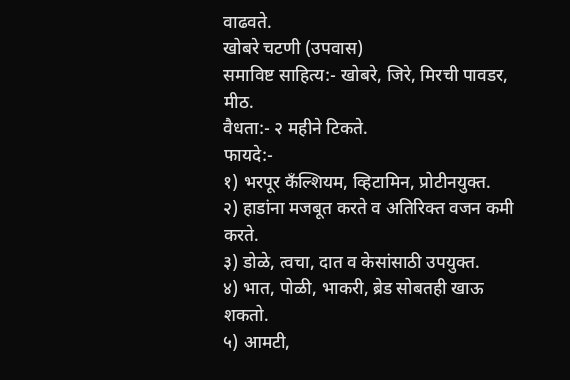वाढवते.
खोबरे चटणी (उपवास)
समाविष्ट साहित्य:- खोबरे, जिरे, मिरची पावडर, मीठ.
वैधता:- २ महीने टिकते.
फायदे:-
१) भरपूर कँल्शियम, व्हिटामिन, प्रोटीनयुक्त.
२) हाडांना मजबूत करते व अतिरिक्त वजन कमी करते.
३) डोळे, त्वचा, दात व केसांसाठी उपयुक्त.
४) भात, पोळी, भाकरी, ब्रेड सोबतही खाऊ शकतो.
५) आमटी,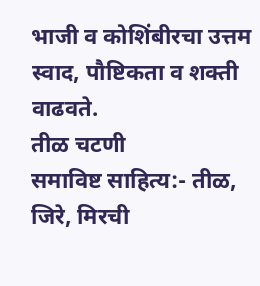भाजी व कोशिंबीरचा उत्तम स्वाद, पौष्टिकता व शक्ती वाढवते.
तीळ चटणी
समाविष्ट साहित्य:- तीळ, जिरे, मिरची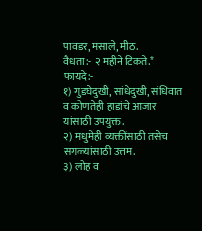पावडर, मसाले, मीठ.
वैधता:- २ महीने टिकते.*
फायदे:-
१) गुडघेदुखी, सांधेदुखी, संधिवात व कोणतेही हाडांचे आजार यांसाठी उपयुक्त.
२) मधुमेही व्यक्तींसाठी तसेच सगळ्यांसाठी उत्तम.
३) लोह व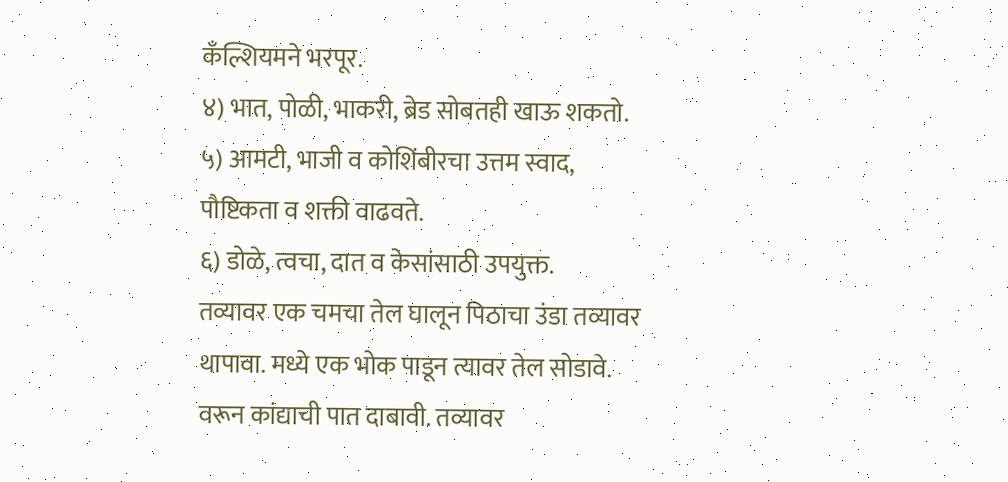कँल्शियमने भरपूर.
४) भात, पोळी, भाकरी, ब्रेड सोबतही खाऊ शकतो.
५) आमटी, भाजी व कोशिंबीरचा उत्तम स्वाद, पौष्टिकता व शक्ती वाढवते.
६) डोळे, त्वचा, दात व केसांसाठी उपयुक्त.
तव्यावर एक चमचा तेल घालून पिठाचा उंडा तव्यावर थापावा. मध्ये एक भोक पाडून त्यावर तेल सोडावे. वरून कांद्याची पात दाबावी. तव्यावर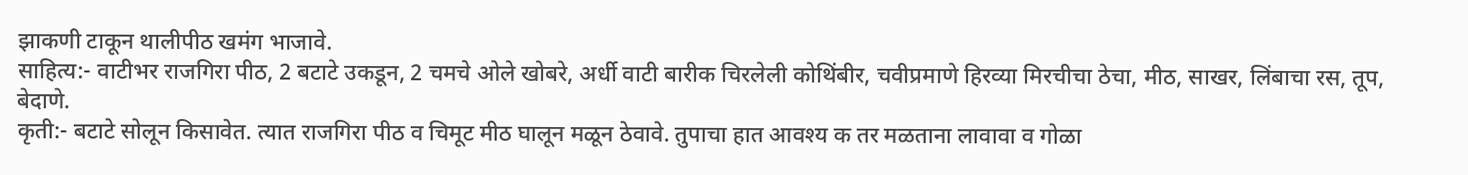झाकणी टाकून थालीपीठ खमंग भाजावे.
साहित्य:- वाटीभर राजगिरा पीठ, 2 बटाटे उकडून, 2 चमचे ओले खोबरे, अर्धी वाटी बारीक चिरलेली कोथिंबीर, चवीप्रमाणे हिरव्या मिरचीचा ठेचा, मीठ, साखर, लिंबाचा रस, तूप, बेदाणे.
कृती:- बटाटे सोलून किसावेत. त्यात राजगिरा पीठ व चिमूट मीठ घालून मळून ठेवावे. तुपाचा हात आवश्य क तर मळताना लावावा व गोळा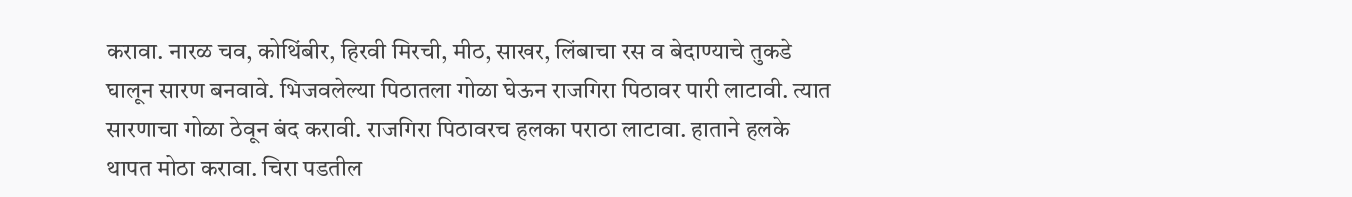करावा. नारळ चव, कोथिंबीर, हिरवी मिरची, मीठ, साखर, लिंबाचा रस व बेदाण्याचे तुकडे घालून सारण बनवावे. भिजवलेल्या पिठातला गोळा घेऊन राजगिरा पिठावर पारी लाटावी. त्यात सारणाचा गोळा ठेवून बंद करावी. राजगिरा पिठावरच हलका पराठा लाटावा. हाताने हलके थापत मोठा करावा. चिरा पडतील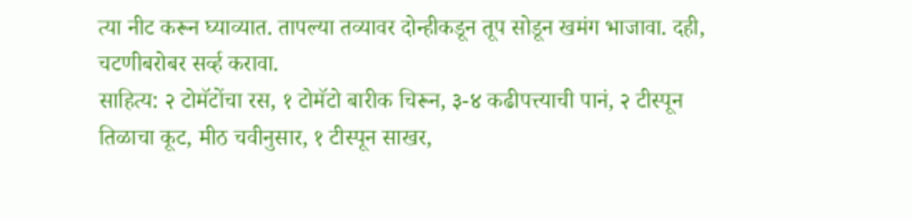त्या नीट करून घ्याव्यात. तापल्या तव्यावर दोन्हीकडून तूप सोडून खमंग भाजावा. दही, चटणीबरोबर सर्व्ह करावा.
साहित्य: २ टोमॅटोंचा रस, १ टोमॅटो बारीक चिरून, ३-४ कढीपत्त्याची पानं, २ टीस्पून तिळाचा कूट, मीठ चवीनुसार, १ टीस्पून साखर,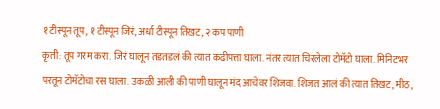१ टीस्पून तूप, १ टीस्पून जिरं, अर्धा टीस्पून तिखट, २ कप पाणी
कृती: तूप गरम करा. जिरं घालून तडतडलं की त्यात कढीपत्ता घाला. नंतर त्यात चिरलेला टोमॅटो घाला. मिनिटभर परतून टोमॅटोचा रस घाला. उकळी आली की पाणी घालून मंद आचेवर शिजवा. शिजत आलं की त्यात तिखट, मीठ,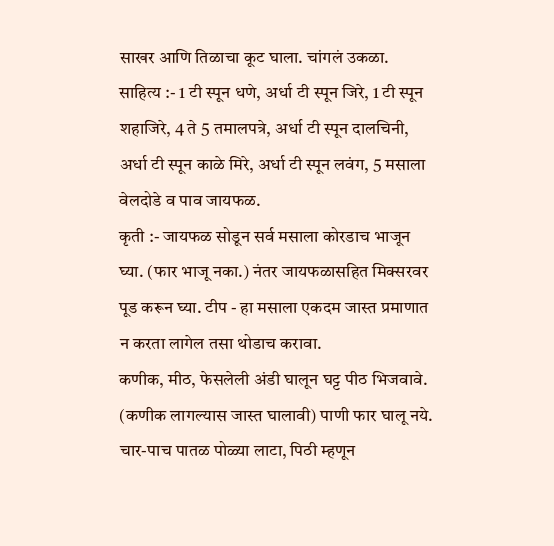साखर आणि तिळाचा कूट घाला. चांगलं उकळा.
साहित्य :- 1 टी स्पून धणे, अर्धा टी स्पून जिरे, 1 टी स्पून शहाजिरे, 4 ते 5 तमालपत्रे, अर्धा टी स्पून दालचिनी, अर्धा टी स्पून काळे मिरे, अर्धा टी स्पून लवंग, 5 मसाला वेलदोडे व पाव जायफळ.
कृती :- जायफळ सोडून सर्व मसाला कोरडाच भाजून घ्या. (फार भाजू नका.) नंतर जायफळासहित मिक्सरवर पूड करून घ्या. टीप - हा मसाला एकदम जास्त प्रमाणात न करता लागेल तसा थोडाच करावा.
कणीक, मीठ, फेसलेली अंडी घालून घट्ट पीठ भिजवावे. (कणीक लागल्यास जास्त घालावी) पाणी फार घालू नये. चार-पाच पातळ पोळ्या लाटा, पिठी म्हणून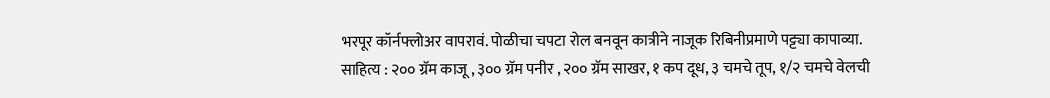भरपूर कॉर्नफ्लोअर वापरावं. पोळीचा चपटा रोल बनवून कात्रीने नाजूक रिबिनीप्रमाणे पट्ट्या कापाव्या.
साहित्य : २०० ग्रॅम काजू , ३०० ग्रॅम पनीर , २०० ग्रॅम साखर, १ कप दूध, ३ चमचे तूप, १/२ चमचे वेलची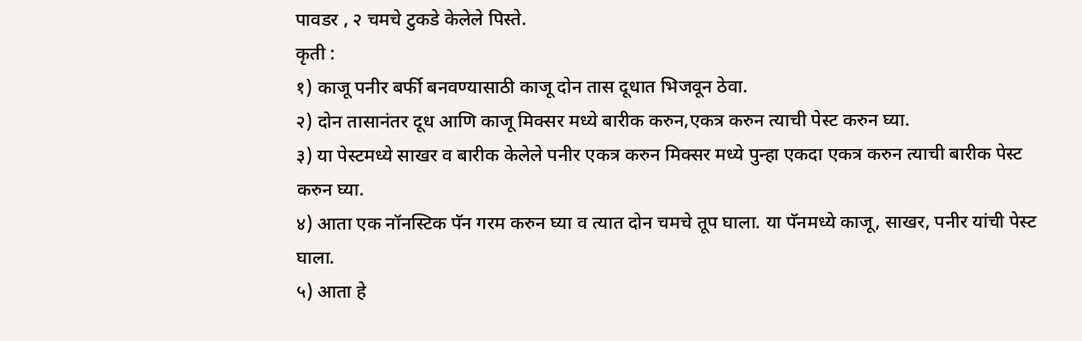पावडर , २ चमचे टुकडे केलेले पिस्ते.
कृती :
१) काजू पनीर बर्फी बनवण्यासाठी काजू दोन तास दूधात भिजवून ठेवा.
२) दोन तासानंतर दूध आणि काजू मिक्सर मध्ये बारीक करुन,एकत्र करुन त्याची पेस्ट करुन घ्या.
३) या पेस्टमध्ये साखर व बारीक केलेले पनीर एकत्र करुन मिक्सर मध्ये पुन्हा एकदा एकत्र करुन त्याची बारीक पेस्ट करुन घ्या.
४) आता एक नॉनस्टिक पॅन गरम करुन घ्या व त्यात दोन चमचे तूप घाला. या पॅनमध्ये काजू, साखर, पनीर यांची पेस्ट घाला.
५) आता हे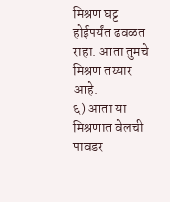मिश्रण घट्ट होईपर्यंत ढवळत राहा. आता तुमचे मिश्रण तय्यार आहे.
६) आता या मिश्रणात वेलची पावडर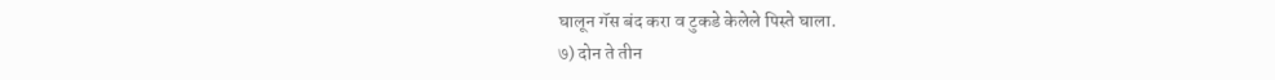घालून गॅस बंद करा व टुकडे केलेले पिस्ते घाला.
७) दोन ते तीन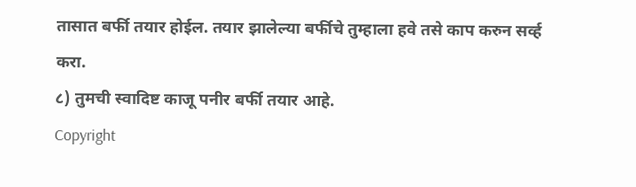तासात बर्फी तयार होईल. तयार झालेल्या बर्फीचे तुम्हाला हवे तसे काप करुन सर्व्ह करा.
८) तुमची स्वादिष्ट काजू पनीर बर्फी तयार आहे.
Copyright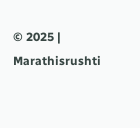© 2025 | Marathisrushti